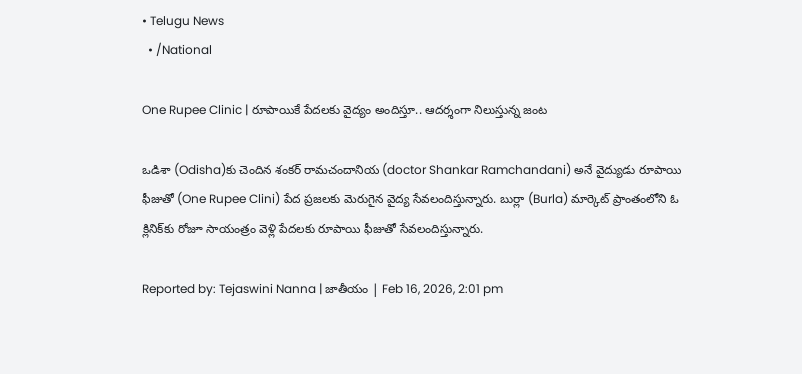• Telugu News
  • /National

One Rupee Clinic | రూపాయికే పేద‌ల‌కు వైద్యం అందిస్తూ.. ఆద‌ర్శంగా నిలుస్తున్న జంట‌

ఒడిశా (Odisha)కు చెందిన శంక‌ర్ రామ‌చందానియ (doctor Shankar Ramchandani) అనే వైద్యుడు రూపాయి ఫీజుతో (One Rupee Clini) పేద ప్ర‌జ‌ల‌కు మెరుగైన వైద్య సేవ‌లందిస్తున్నారు. బుర్లా (Burla) మార్కెట్ ప్రాంతంలోని ఓ క్లినిక్‌కు రోజూ సాయంత్రం వెళ్లి పేద‌ల‌కు రూపాయి ఫీజుతో సేవ‌లందిస్తున్నారు.

Reported by: Tejaswini Nanna | జాతీయం | Feb 16, 2026, 2:01 pm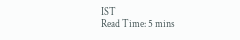IST
Read Time: 5 mins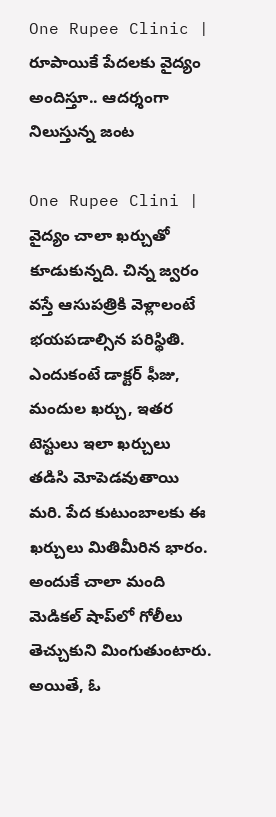One Rupee Clinic | రూపాయికే పేద‌ల‌కు వైద్యం అందిస్తూ.. ఆద‌ర్శంగా నిలుస్తున్న జంట‌

One Rupee Clini | వైద్యం చాలా ఖ‌ర్చుతో కూడుకున్న‌ది. చిన్న జ్వ‌రం వ‌స్తే ఆసుప‌త్రికి వెళ్లాలంటే భ‌య‌ప‌డాల్సిన ప‌రిస్థితి. ఎందుకంటే డాక్ట‌ర్ ఫీజు, మందుల ఖర్చు, ఇత‌ర టెస్టులు ఇలా ఖ‌ర్చులు త‌డిసి మోపెడ‌వుతాయి మ‌రి. పేద కుటుంబాలకు ఈ ఖర్చులు మితిమీరిన భారం. అందుకే చాలా మంది మెడిక‌ల్ షాప్‌లో గోలీలు తెచ్చుకుని మింగుతుంటారు. అయితే, ఓ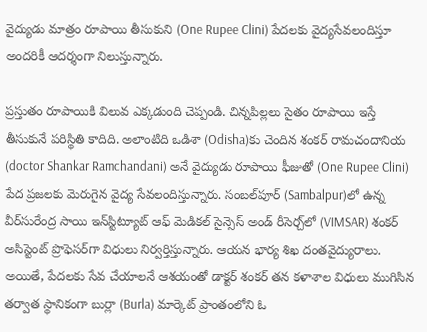వైద్యుడు మాత్రం రూపాయి తీసుకుని (One Rupee Clini) పేద‌ల‌కు వైద్య‌సేవ‌లందిస్తూ అంద‌రికీ ఆద‌ర్శంగా నిలుస్తున్నారు.

ప్ర‌స్తుతం రూపాయికి విలువ ఎక్క‌డుంది చెప్పండి. చిన్న‌పిల్ల‌లు సైతం రూపాయి ఇస్తే తీసుకునే ప‌రిస్థితి కాదిది. అలాంటిది ఒడిశా (Odisha)కు చెందిన శంక‌ర్ రామ‌చందానియ (doctor Shankar Ramchandani) అనే వైద్యుడు రూపాయి ఫీజుతో (One Rupee Clini) పేద ప్ర‌జ‌ల‌కు మెరుగైన వైద్య సేవ‌లందిస్తున్నారు. సంబల్‌పూర్‌ (Sambalpur)లో ఉన్న వీర్‌సురేంద్ర సాయి ఇన్‌స్టిట్యూట్‌ ఆఫ్‌ మెడికల్‌ సైన్సెస్‌ అండ్‌ రీసెర్చ్‌లో (VIMSAR) శంకర్‌ అసిస్టెంట్‌ ప్రొఫెసర్‌గా విధులు నిర్వర్తిస్తున్నారు. ఆయ‌న భార్య శిఖ దంత‌వైద్యురాలు. అయితే, పేదలకు సేవ చేయాలనే ఆశ‌యంతో డాక్ట‌ర్ శంక‌ర్‌ త‌న క‌ళాశాల విధులు ముగిసిన త‌ర్వాత స్థానికంగా బుర్లా (Burla) మార్కెట్ ప్రాంతంలోని ఓ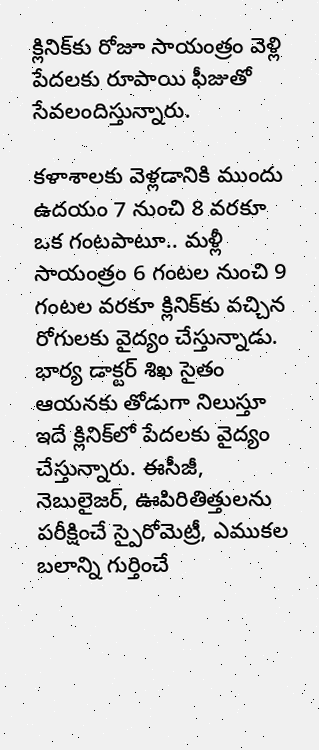క్లినిక్‌కు రోజూ సాయంత్రం వెళ్లి పేద‌ల‌కు రూపాయి ఫీజుతో సేవ‌లందిస్తున్నారు.

క‌ళాశాల‌కు వెళ్ల‌డానికి ముందు ఉద‌యం 7 నుంచి 8 వ‌ర‌కూ ఒక గంట‌పాటూ.. మ‌ళ్లీ సాయంత్రం 6 గంట‌ల నుంచి 9 గంట‌ల వ‌ర‌కూ క్లినిక్‌కు వ‌చ్చిన రోగుల‌కు వైద్యం చేస్తున్నాడు. భార్య డాక్టర్‌ శిఖ సైతం ఆయనకు తోడుగా నిలుస్తూ ఇదే క్లినిక్‌లో పేద‌ల‌కు వైద్యం చేస్తున్నారు. ఈసీజీ, నెబులైజర్‌, ఊపిరితిత్తులను పరీక్షించే స్పైరోమెట్రీ, ఎముకల బలాన్ని గుర్తించే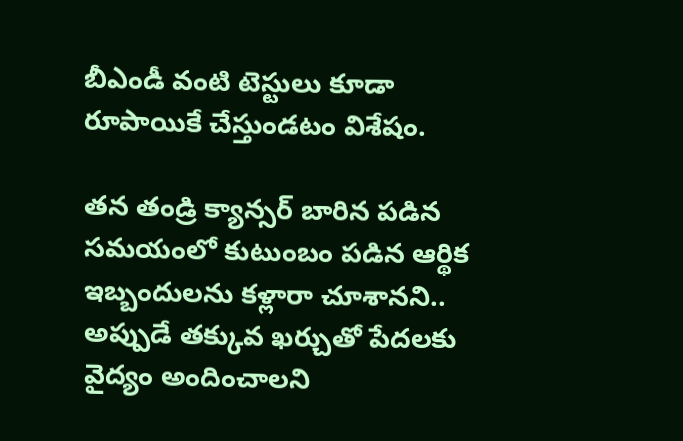బీఎండీ వంటి టెస్టులు కూడా రూపాయికే చేస్తుండ‌టం విశేషం.

త‌న తండ్రి క్యాన్స‌ర్ బారిన ప‌డిన స‌మ‌యంలో కుటుంబం ప‌డిన ఆర్థిక ఇబ్బందుల‌ను క‌ళ్లారా చూశాన‌ని.. అప్పుడే త‌క్కువ ఖ‌ర్చుతో పేద‌ల‌కు వైద్యం అందించాల‌ని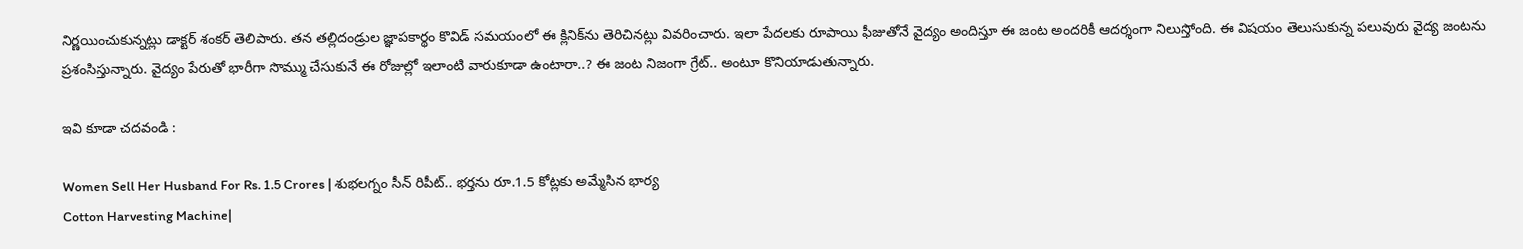నిర్ణ‌యించుకున్న‌ట్లు డాక్ట‌ర్ శంక‌ర్ తెలిపారు. త‌న త‌ల్లిదండ్రుల జ్ఞాప‌కార్థం కొవిడ్ స‌మ‌యంలో ఈ క్లినిక్‌ను తెరిచిన‌ట్లు వివ‌రించారు. ఇలా పేద‌ల‌కు రూపాయి ఫీజుతోనే వైద్యం అందిస్తూ ఈ జంట అంద‌రికీ ఆద‌ర్శంగా నిలుస్తోంది. ఈ విష‌యం తెలుసుకున్న ప‌లువురు వైద్య జంట‌ను ప్ర‌శంసిస్తున్నారు. వైద్యం పేరుతో భారీగా సొమ్ము చేసుకునే ఈ రోజుల్లో ఇలాంటి వారుకూడా ఉంటారా..? ఈ జంట నిజంగా గ్రేట్‌.. అంటూ కొనియాడుతున్నారు.

ఇవి కూడా చదవండి :

Women Sell Her Husband For Rs. 1.5 Crores | శుభలగ్నం సీన్ రిపీట్.. భర్తను రూ.1.5 కోట్లకు అమ్మేసిన భార్య
Cotton Harvesting Machine|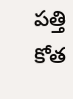పత్తి కోత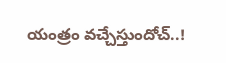యంత్రం వచ్చేస్తుందోచ్..!